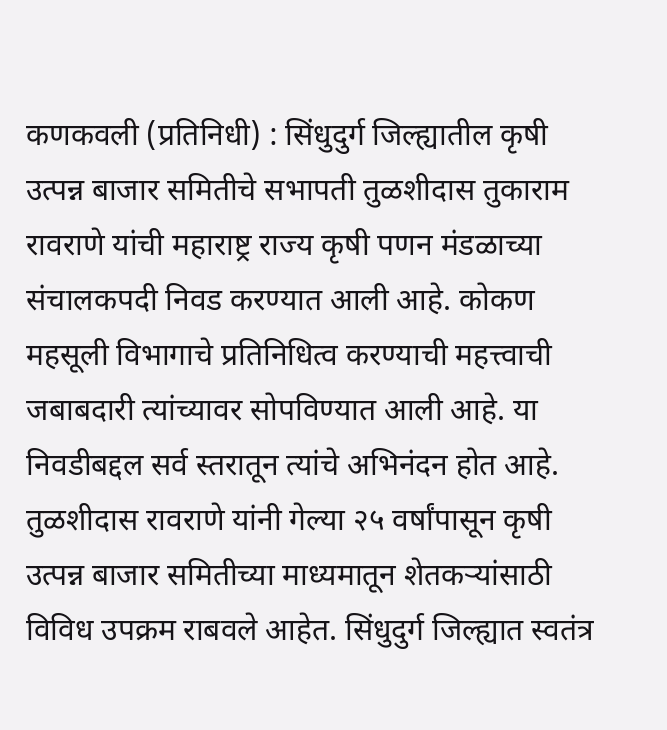कणकवली (प्रतिनिधी) : सिंधुदुर्ग जिल्ह्यातील कृषी उत्पन्न बाजार समितीचे सभापती तुळशीदास तुकाराम रावराणे यांची महाराष्ट्र राज्य कृषी पणन मंडळाच्या संचालकपदी निवड करण्यात आली आहे. कोकण महसूली विभागाचे प्रतिनिधित्व करण्याची महत्त्वाची जबाबदारी त्यांच्यावर सोपविण्यात आली आहे. या निवडीबद्दल सर्व स्तरातून त्यांचे अभिनंदन होत आहे.
तुळशीदास रावराणे यांनी गेल्या २५ वर्षांपासून कृषी उत्पन्न बाजार समितीच्या माध्यमातून शेतकऱ्यांसाठी विविध उपक्रम राबवले आहेत. सिंधुदुर्ग जिल्ह्यात स्वतंत्र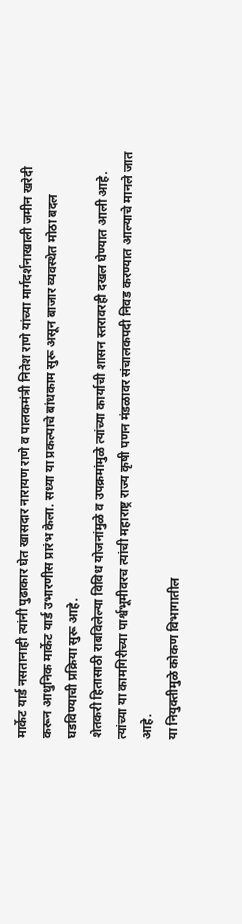मार्केट यार्ड नसतानाही त्यांनी पुढाकार घेत खासदार नारायण राणे व पालकमंत्री नितेश राणे यांच्या मार्गदर्शनाखाली जमीन खरेदी करून आधुनिक मार्केट यार्ड उभारणीस प्रारंभ केला. सध्या या प्रकल्पाचे बांधकाम सुरू असून बाजार व्यवस्थेत मोठा बदल घडविण्याची प्रक्रिया सुरू आहे.
शेतकरी हितासाठी राबविलेल्या विविध योजनांमुळे व उपक्रमांमुळे त्यांच्या कार्याची शासन स्तरावरही दखल घेण्यात आली आहे. त्यांच्या या कामगिरीच्या पार्श्वभूमीवरच त्यांची महाराष्ट्र राज्य कृषी पणन मंडळावर संचालकपदी निवड करण्यात आल्याचे मानले जात आहे.
या नियुक्तीमुळे कोकण विभागातील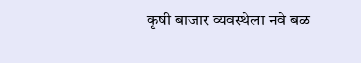कृषी बाजार व्यवस्थेला नवे बळ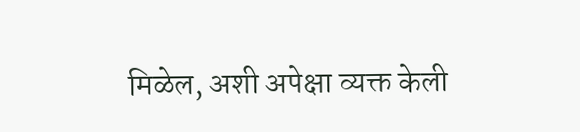मिळेल, अशी अपेक्षा व्यक्त केली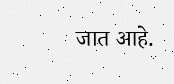जात आहे.